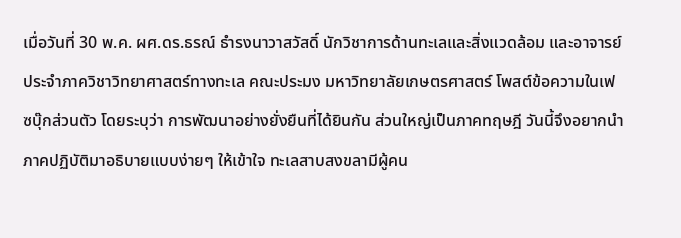เมื่อวันที่ 30 พ.ค. ผศ.ดร.ธรณ์ ธำรงนาวาสวัสดิ์ นักวิชาการด้านทะเลและสิ่งแวดล้อม และอาจารย์ประจำภาควิชาวิทยาศาสตร์ทางทะเล คณะประมง มหาวิทยาลัยเกษตรศาสตร์ โพสต์ข้อความในเฟซบุ๊กส่วนตัว โดยระบุว่า การพัฒนาอย่างยั่งยืนที่ได้ยินกัน ส่วนใหญ่เป็นภาคทฤษฎี วันนี้จึงอยากนำภาคปฏิบัติมาอธิบายแบบง่ายๆ ให้เข้าใจ ทะเลสาบสงขลามีผู้คน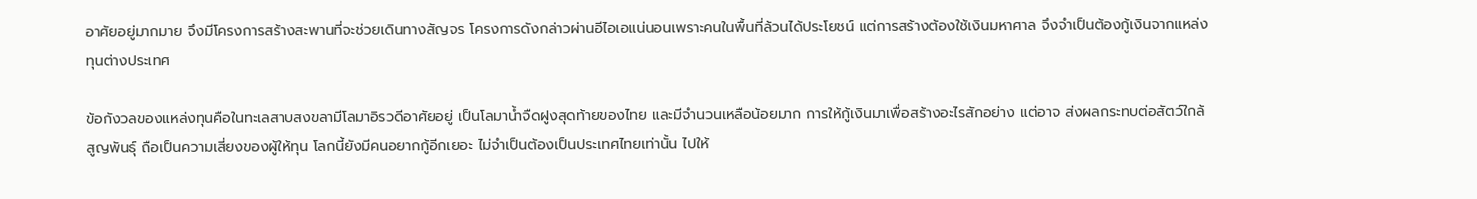อาศัยอยู่มากมาย จึงมีโครงการสร้างสะพานที่จะช่วยเดินทางสัญจร โครงการดังกล่าวผ่านอีไอเอแน่นอนเพราะคนในพื้นที่ล้วนได้ประโยชน์ แต่การสร้างต้องใช้เงินมหาศาล จึงจำเป็นต้องกู้เงินจากแหล่งทุนต่างประเทศ

ข้อกังวลของแหล่งทุนคือในทะเลสาบสงขลามีโลมาอิรวดีอาศัยอยู่ เป็นโลมาน้ำจืดฝูงสุดท้ายของไทย และมีจำนวนเหลือน้อยมาก การให้กู้เงินมาเพื่อสร้างอะไรสักอย่าง แต่อาจ ส่งผลกระทบต่อสัตว์ใกล้สูญพันธุ์ ถือเป็นความเสี่ยงของผู้ให้ทุน โลกนี้ยังมีคนอยากกู้อีกเยอะ ไม่จำเป็นต้องเป็นประเทศไทยเท่านั้น ไปให้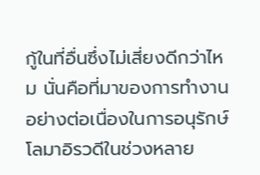กู้ในที่อื่นซึ่งไม่เสี่ยงดีกว่าไหม นั่นคือที่มาของการทำงานอย่างต่อเนื่องในการอนุรักษ์โลมาอิรวดีในช่วงหลาย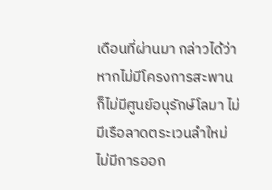เดือนที่ผ่านมา กล่าวได้ว่า หากไม่มีโครงการสะพาน ก็ไม่มีศูนย์อนุรักษ์โลมา ไม่มีเรือลาดตระเวนลำใหม่ ไม่มีการออก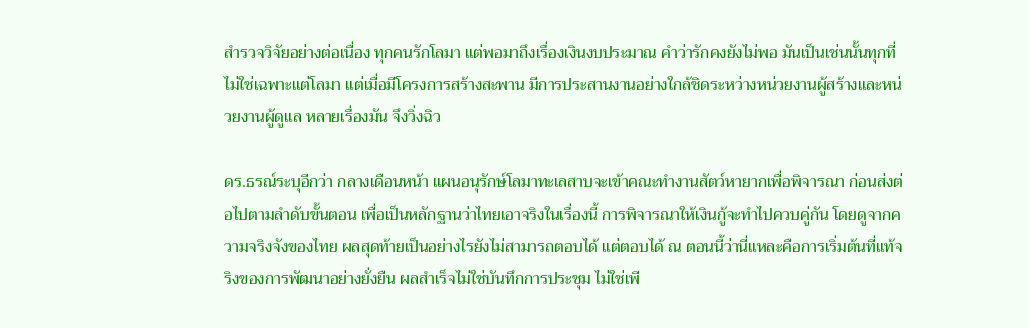สำรวจวิจัยอย่างต่อเนื่อง ทุกคนรักโลมา แต่พอมาถึงเรื่องเงินงบประมาณ คำว่ารักคงยังไม่พอ มันเป็นเช่นนั้นทุกที่ ไม่ใช่เฉพาะแต่โลมา แต่เมื่อมีโครงการสร้างสะพาน มีการประสานงานอย่างใกล้ชิดระหว่างหน่วยงานผู้สร้างและหน่วยงานผู้ดูแล หลายเรื่องมัน จึงวิ่งฉิว

ดร.ธรณ์ระบุอีกว่า กลางเดือนหน้า แผนอนุรักษ์โลมาทะเลสาบจะเข้าคณะทำงานสัตว์หายากเพื่อพิจารณา ก่อนส่งต่อไปตามลำดับขั้นตอน เพื่อเป็นหลักฐานว่าไทยเอาจริงในเรื่องนี้ การพิจารณาให้เงินกู้จะทำไปควบคู่กัน โดยดูจากความจริงจังของไทย ผลสุดท้ายเป็นอย่างไรยังไม่สามารถตอบได้ แต่ตอบได้ ณ ตอนนี้ว่านี่แหละคือการเริ่มต้นที่แท้จริงของการพัฒนาอย่างยั่งยืน ผลสำเร็จไม่ใช่บันทึกการประชุม ไม่ใช่เพี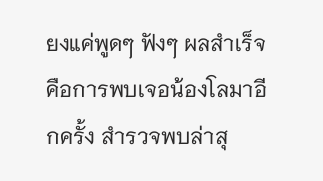ยงแค่พูดๆ ฟังๆ ผลสำเร็จคือการพบเจอน้องโลมาอีกครั้ง สำรวจพบล่าสุ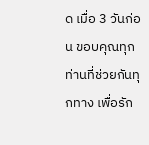ด เมื่อ 3 วันก่อน ขอบคุณทุกท่านที่ช่วยกันทุกทาง เพื่อรัก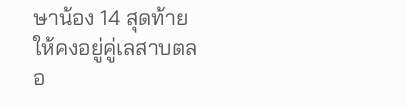ษาน้อง 14 สุดท้าย ให้คงอยู่คู่เลสาบตลอ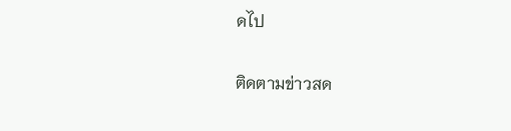ดไป

ติดตามข่าวสด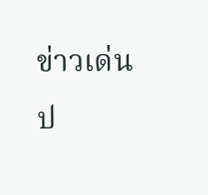ข่าวเด่นป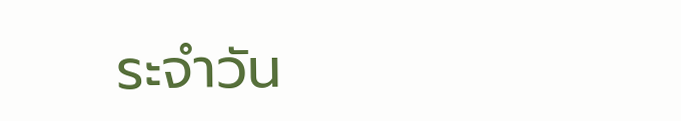ระจำวัน